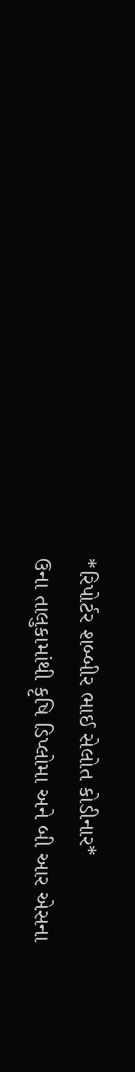*રિપોર્ટર શબ્બીર ભાઈ સેલોત કોડીનાર*
ઉના તાલુકામાંથી કૃષિ ડિપ્લોમા અને બી આર એસના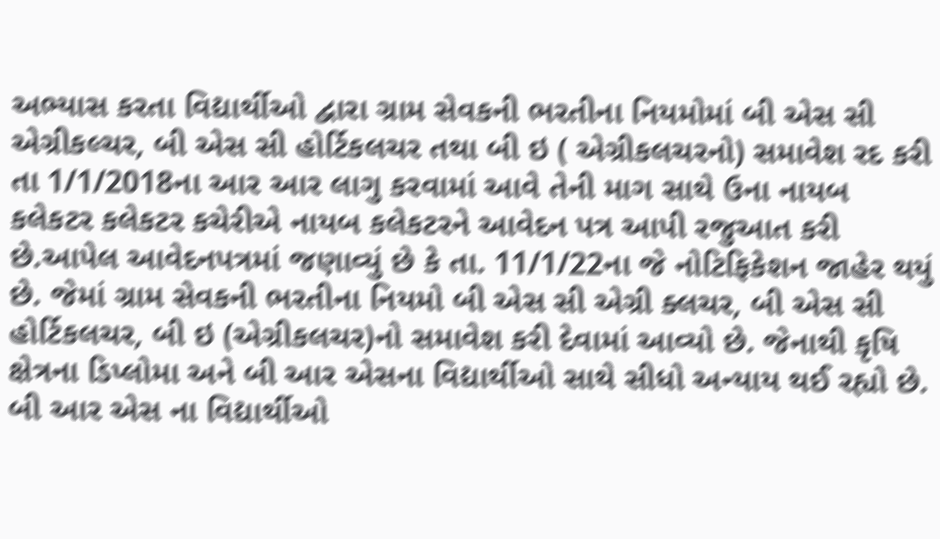અભ્યાસ કરતા વિદ્યાર્થીઓ દ્વારા ગ્રામ સેવકની ભરતીના નિયમોમાં બી એસ સી એગ્રીકલ્ચર, બી એસ સી હોર્ટિકલચર તથા બી ઇ ( એગ્રીકલચરનો) સમાવેશ રદ કરી તા 1/1/2018ના આર આર લાગુ કરવામાં આવે તેની માગ સાથે ઉના નાયબ કલેકટર કલેકટર કચેરીએ નાયબ કલેકટરને આવેદન પત્ર આપી રજુઆત કરી છે.આપેલ આવેદનપત્રમાં જણાવ્યું છે કે તા. 11/1/22ના જે નોટિફિકેશન જાહેર થયું છે. જેમાં ગ્રામ સેવકની ભરતીના નિયમો બી એસ સી એગ્રી ક્લચર, બી એસ સી હોર્ટિકલચર, બી ઇ (એગ્રીકલચર)નો સમાવેશ કરી દેવામાં આવ્યો છે. જેનાથી કૃષિ ક્ષેત્રના ડિપ્લોમા અને બી આર એસના વિદ્યાર્થીઓ સાથે સીધો અન્યાય થઈ રહ્યો છે. બી આર એસ ના વિદ્યાર્થીઓ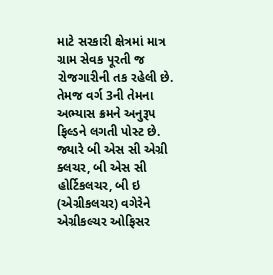માટે સરકારી ક્ષેત્રમાં માત્ર ગ્રામ સેવક પૂરતી જ રોજગારીની તક રહેલી છે. તેમજ વર્ગ 3ની તેમના અભ્યાસ ક્રમને અનુરૂપ ફિલ્ડને લગતી પોસ્ટ છે. જ્યારે બી એસ સી એગ્રી ક્લચર, બી એસ સી હોર્ટિકલચર, બી ઇ (એગ્રીકલચર) વગેરેને એગ્રીકલ્ચર ઓફિસર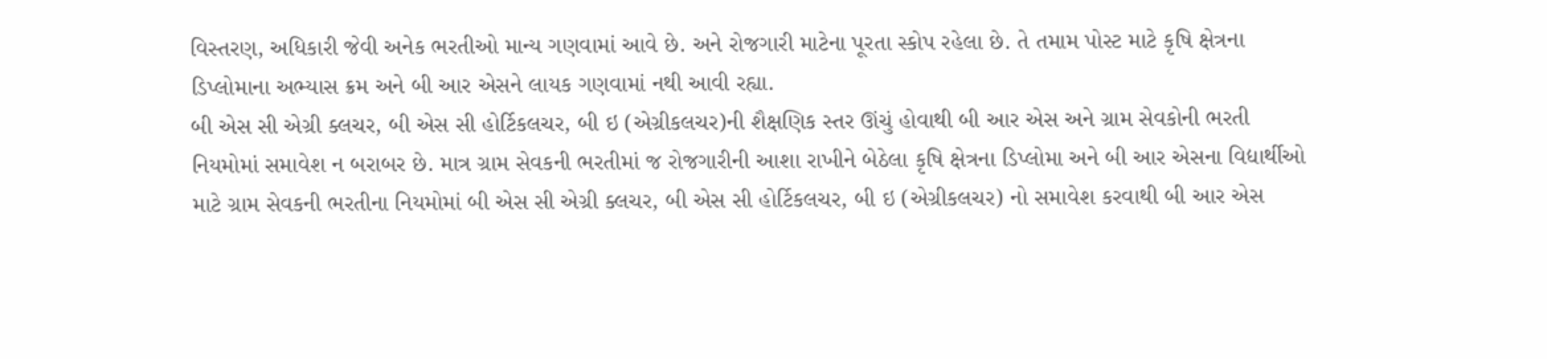વિસ્તરણ, અધિકારી જેવી અનેક ભરતીઓ માન્ય ગણવામાં આવે છે. અને રોજગારી માટેના પૂરતા સ્કોપ રહેલા છે. તે તમામ પોસ્ટ માટે કૃષિ ક્ષેત્રના ડિપ્લોમાના અભ્યાસ ક્રમ અને બી આર એસને લાયક ગણવામાં નથી આવી રહ્યા.
બી એસ સી એગ્રી ક્લચર, બી એસ સી હોર્ટિકલચર, બી ઇ (એગ્રીકલચર)ની શૈક્ષણિક સ્તર ઊંચું હોવાથી બી આર એસ અને ગ્રામ સેવકોની ભરતી નિયમોમાં સમાવેશ ન બરાબર છે. માત્ર ગ્રામ સેવકની ભરતીમાં જ રોજગારીની આશા રાખીને બેઠેલા કૃષિ ક્ષેત્રના ડિપ્લોમા અને બી આર એસના વિદ્યાર્થીઓ માટે ગ્રામ સેવકની ભરતીના નિયમોમાં બી એસ સી એગ્રી ક્લચર, બી એસ સી હોર્ટિકલચર, બી ઇ (એગ્રીકલચર) નો સમાવેશ કરવાથી બી આર એસ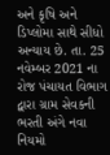અને કૃષિ અને ડિપ્લોમા સાથે સીધો અન્યાય છે. તા. 25 નવેમ્બર 2021 ના રોજ પંચાયત વિભાગ દ્વારા ગ્રામ સેવકની ભરતી અંગે નવા નિયમો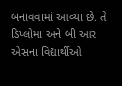બનાવવામાં આવ્યા છે. તે ડિપ્લોમા અને બી આર એસના વિદ્યાર્થીઓ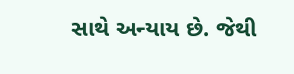સાથે અન્યાય છે. જેથી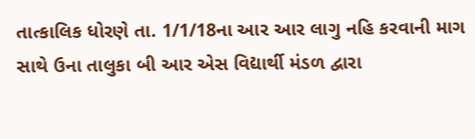તાત્કાલિક ધોરણે તા. 1/1/18ના આર આર લાગુ નહિ કરવાની માગ સાથે ઉના તાલુકા બી આર એસ વિદ્યાર્થી મંડળ દ્વારા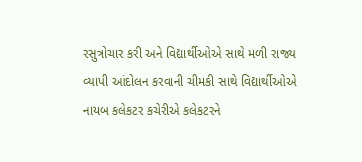રસુત્રોચાર કરી અને વિદ્યાર્થીઓએ સાથે મળી રાજ્ય વ્યાપી આંદોલન કરવાની ચીમકી સાથે વિદ્યાર્થીઓએ નાયબ કલેકટર કચેરીએ કલેકટરને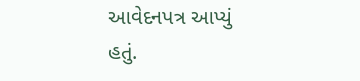આવેદનપત્ર આપ્યું હતું.